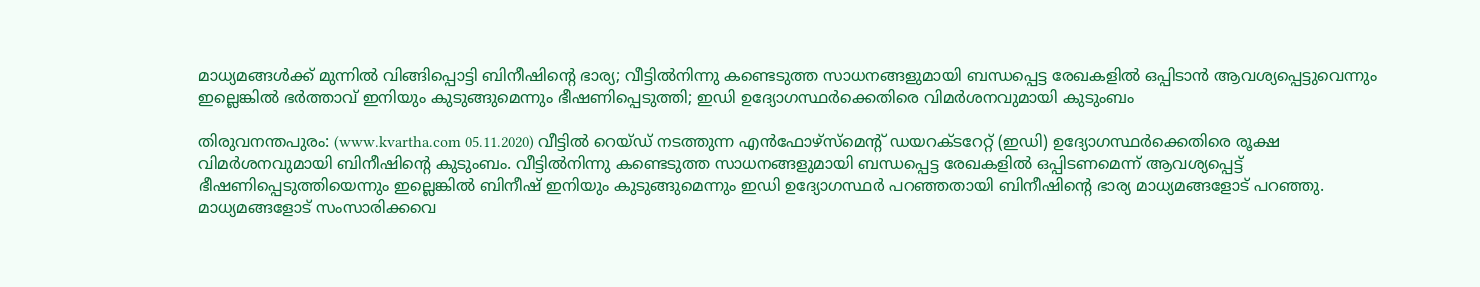മാധ്യമങ്ങള്‍ക്ക് മുന്നില്‍ വിങ്ങിപ്പൊട്ടി ബിനീഷിന്റെ ഭാര്യ; വീട്ടില്‍നിന്നു കണ്ടെടുത്ത സാധനങ്ങളുമായി ബന്ധപ്പെട്ട രേഖകളില്‍ ഒപ്പിടാന്‍ ആവശ്യപ്പെട്ടുവെന്നും ഇല്ലെങ്കില്‍ ഭര്‍ത്താവ് ഇനിയും കുടുങ്ങുമെന്നും ഭീഷണിപ്പെടുത്തി; ഇഡി ഉദ്യോഗസ്ഥര്‍ക്കെതിരെ വിമര്‍ശനവുമായി കുടുംബം

തിരുവനന്തപുരം: (www.kvartha.com 05.11.2020) വീട്ടില്‍ റെയ്ഡ് നടത്തുന്ന എന്‍ഫോഴ്‌സ്‌മെന്റ് ഡയറക്ടറേറ്റ് (ഇഡി) ഉദ്യോഗസ്ഥര്‍ക്കെതിരെ രൂക്ഷ വിമര്‍ശനവുമായി ബിനീഷിന്റെ കുടുംബം. വീട്ടില്‍നിന്നു കണ്ടെടുത്ത സാധനങ്ങളുമായി ബന്ധപ്പെട്ട രേഖകളില്‍ ഒപ്പിടണമെന്ന് ആവശ്യപ്പെട്ട് ഭീഷണിപ്പെടുത്തിയെന്നും ഇല്ലെങ്കില്‍ ബിനീഷ് ഇനിയും കുടുങ്ങുമെന്നും ഇഡി ഉദ്യോഗസ്ഥര്‍ പറഞ്ഞതായി ബിനീഷിന്റെ ഭാര്യ മാധ്യമങ്ങളോട് പറഞ്ഞു. മാധ്യമങ്ങളോട് സംസാരിക്കവെ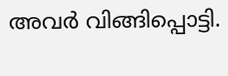അവര്‍ വിങ്ങിപ്പൊട്ടി.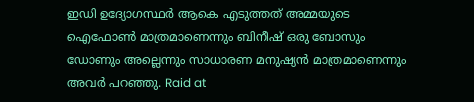ഇഡി ഉദ്യോഗസ്ഥര്‍ ആകെ എടുത്തത് അമ്മയുടെ ഐഫോണ്‍ മാത്രമാണെന്നും ബിനീഷ് ഒരു ബോസും ഡോണും അല്ലെന്നും സാധാരണ മനുഷ്യന്‍ മാത്രമാണെന്നും അവര്‍ പറഞ്ഞു. Raid at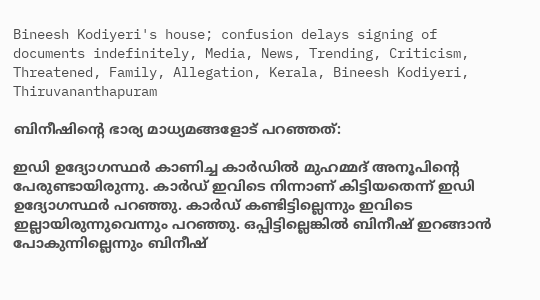Bineesh Kodiyeri's house; confusion delays signing of documents indefinitely, Media, News, Trending, Criticism, Threatened, Family, Allegation, Kerala, Bineesh Kodiyeri, Thiruvananthapuram

ബിനീഷിന്റെ ഭാര്യ മാധ്യമങ്ങളോട് പറഞ്ഞത്:

ഇഡി ഉദ്യോഗസ്ഥര്‍ കാണിച്ച കാര്‍ഡില്‍ മുഹമ്മദ് അനൂപിന്റെ പേരുണ്ടായിരുന്നു. കാര്‍ഡ് ഇവിടെ നിന്നാണ് കിട്ടിയതെന്ന് ഇഡി ഉദ്യോഗസ്ഥര്‍ പറഞ്ഞു. കാര്‍ഡ് കണ്ടിട്ടില്ലെന്നും ഇവിടെ ഇല്ലായിരുന്നുവെന്നും പറഞ്ഞു. ഒപ്പിട്ടില്ലെങ്കില്‍ ബിനീഷ് ഇറങ്ങാന്‍ പോകുന്നില്ലെന്നും ബിനീഷ്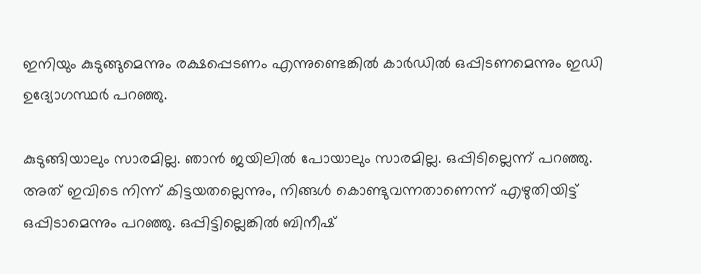ഇനിയും കുടുങ്ങുമെന്നും രക്ഷപ്പെടണം എന്നുണ്ടെങ്കില്‍ കാര്‍ഡില്‍ ഒപ്പിടണമെന്നും ഇഡി ഉദ്യോഗസ്ഥര്‍ പറഞ്ഞു.

കുടുങ്ങിയാലും സാരമില്ല. ഞാന്‍ ജയിലില്‍ പോയാലും സാരമില്ല. ഒപ്പിടില്ലെന്ന് പറഞ്ഞു. അത് ഇവിടെ നിന്ന് കിട്ടയതല്ലെന്നും, നിങ്ങള്‍ കൊണ്ടുവന്നതാണെന്ന് എഴുതിയിട്ട് ഒപ്പിടാമെന്നും പറഞ്ഞു. ഒപ്പിട്ടില്ലെങ്കില്‍ ബിനീഷ്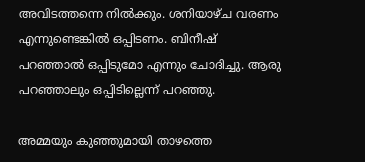അവിടത്തന്നെ നില്‍ക്കും. ശനിയാഴ്ച വരണം എന്നുണ്ടെങ്കില്‍ ഒപ്പിടണം. ബിനീഷ് പറഞ്ഞാല്‍ ഒപ്പിടുമോ എന്നും ചോദിച്ചു. ആരു പറഞ്ഞാലും ഒപ്പിടില്ലെന്ന് പറഞ്ഞു.

അമ്മയും കുഞ്ഞുമായി താഴത്തെ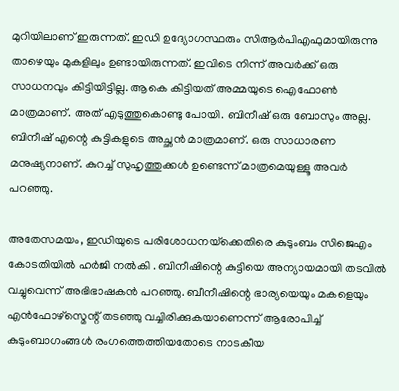മുറിയിലാണ് ഇരുന്നത്. ഇഡി ഉദ്യോഗസ്ഥരും സിആര്‍പിഎഫുമായിരുന്നു താഴെയും മുകളിലും ഉണ്ടായിരുന്നത്. ഇവിടെ നിന്ന് അവര്‍ക്ക് ഒരു സാധനവും കിട്ടിയിട്ടില്ല. ആകെ കിട്ടിയത് അമ്മയുടെ ഐഫോണ്‍ മാത്രമാണ്. അത് എടുത്തുകൊണ്ടു പോയി. ബിനീഷ് ഒരു ബോസും അല്ല. ബിനീഷ് എന്റെ കുട്ടികളുടെ അച്ഛന്‍ മാത്രമാണ്. ഒരു സാധാരണ മനുഷ്യനാണ്. കുറച്ച് സുഹൃത്തുക്കള്‍ ഉണ്ടെന്ന് മാത്രമെയുള്ളൂ അവര്‍ പറഞ്ഞു.

അതേസമയം, ഇഡിയുടെ പരിശോധനയ്‌ക്കെതിരെ കുടുംബം സിജെഎം കോടതിയില്‍ ഹര്‍ജി നല്‍കി . ബിനീഷിന്റെ കുട്ടിയെ അന്യായമായി തടവില്‍ വച്ചുവെന്ന് അഭിഭാഷകന്‍ പറഞ്ഞു. ബീനീഷിന്റെ ഭാര്യയെയും മകളെയും എന്‍ഫോഴ്സ്മെന്റ് തടഞ്ഞു വച്ചിരിക്കുകയാണെന്ന് ആരോപിച്ച് കുടുംബാഗംങ്ങള്‍ രംഗത്തെത്തിയതോടെ നാടകീയ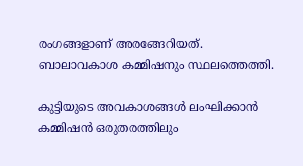രംഗങ്ങളാണ് അരങ്ങേറിയത്. ബാലാവകാശ കമ്മിഷനും സ്ഥലത്തെത്തി.

കുട്ടിയുടെ അവകാശങ്ങള്‍ ലംഘിക്കാന്‍ കമ്മിഷന്‍ ഒരുതരത്തിലും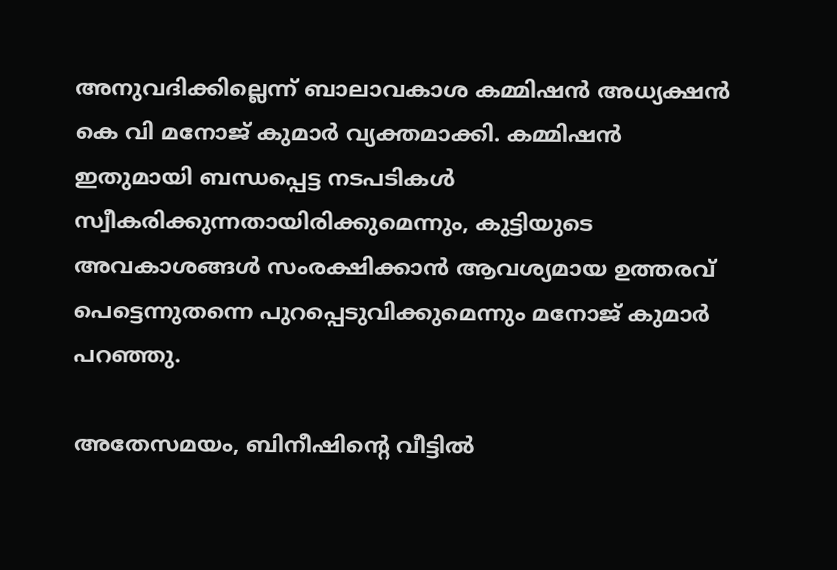അനുവദിക്കില്ലെന്ന് ബാലാവകാശ കമ്മിഷന്‍ അധ്യക്ഷന്‍ കെ വി മനോജ് കുമാര്‍ വ്യക്തമാക്കി. കമ്മിഷന്‍ ഇതുമായി ബന്ധപ്പെട്ട നടപടികള്‍ സ്വീകരിക്കുന്നതായിരിക്കുമെന്നും, കുട്ടിയുടെ അവകാശങ്ങള്‍ സംരക്ഷിക്കാന്‍ ആവശ്യമായ ഉത്തരവ് പെട്ടെന്നുതന്നെ പുറപ്പെടുവിക്കുമെന്നും മനോജ് കുമാര്‍ പറഞ്ഞു.

അതേസമയം, ബിനീഷിന്റെ വീട്ടില്‍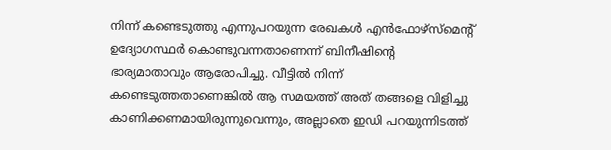നിന്ന് കണ്ടെടുത്തു എന്നുപറയുന്ന രേഖകള്‍ എന്‍ഫോഴ്സ്‌മെന്റ് ഉദ്യോഗസ്ഥര്‍ കൊണ്ടുവന്നതാണെന്ന് ബിനീഷിന്റെ ഭാര്യമാതാവും ആരോപിച്ചു. വീട്ടില്‍ നിന്ന് കണ്ടെടുത്തതാണെങ്കില്‍ ആ സമയത്ത് അത് തങ്ങളെ വിളിച്ചു കാണിക്കണമായിരുന്നുവെന്നും, അല്ലാതെ ഇഡി പറയുന്നിടത്ത്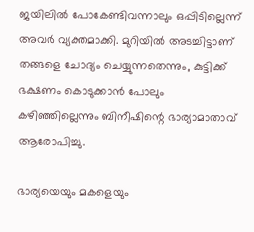ജയിലില്‍ പോകേണ്ടിവന്നാലും ഒപ്പിടില്ലെന്ന് അവര്‍ വ്യക്തമാക്കി. മുറിയില്‍ അടച്ചിട്ടാണ് തങ്ങളെ ചോദ്യം ചെയ്യുന്നതെന്നും, കുട്ടിക്ക് ഭക്ഷണം കൊടുക്കാന്‍ പോലും കഴിഞ്ഞില്ലെന്നും ബിനീഷിന്റെ ഭാര്യാമാതാവ് ആരോപിച്ചു.

ഭാര്യയെയും മകളെയും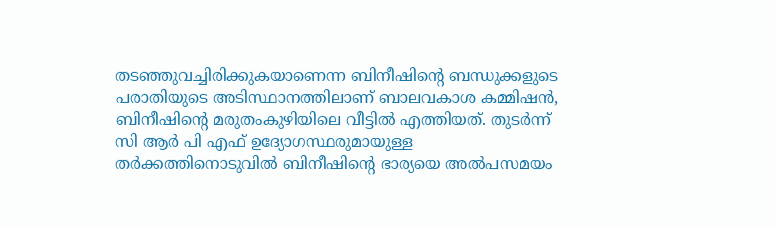തടഞ്ഞുവച്ചിരിക്കുകയാണെന്ന ബിനീഷിന്റെ ബന്ധുക്കളുടെ പരാതിയുടെ അടിസ്ഥാനത്തിലാണ് ബാലവകാശ കമ്മിഷന്‍, ബിനീഷിന്റെ മരുതംകുഴിയിലെ വീട്ടില്‍ എത്തിയത്. തുടര്‍ന്ന് സി ആര്‍ പി എഫ് ഉദ്യോഗസ്ഥരുമായുള്ള തര്‍ക്കത്തിനൊടുവില്‍ ബിനീഷിന്റെ ഭാര്യയെ അല്‍പസമയം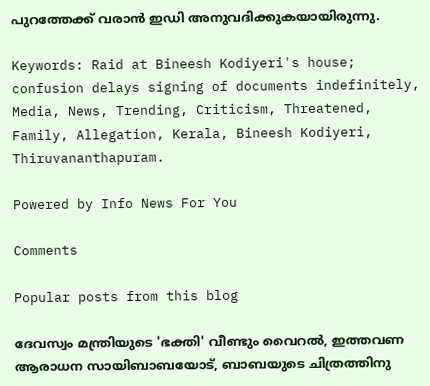പുറത്തേക്ക് വരാന്‍ ഇഡി അനുവദിക്കുകയായിരുന്നു.

Keywords: Raid at Bineesh Kodiyeri's house; confusion delays signing of documents indefinitely, Media, News, Trending, Criticism, Threatened, Family, Allegation, Kerala, Bineesh Kodiyeri, Thiruvananthapuram.

Powered by Info News For You

Comments

Popular posts from this blog

ദേവസ്വം മന്ത്രിയുടെ 'ഭക്തി' വീണ്ടും വൈറല്‍, ഇത്തവണ ആരാധന സായിബാബയോട്, ബാബയുടെ ചിത്രത്തിനു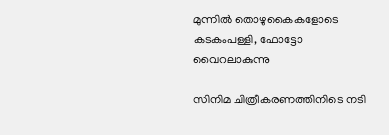മുന്നില്‍ തൊഴുകൈകളോടെ കടകംപള്ളി, ഫോട്ടോ വൈറലാകുന്നു

സിനിമ ചിത്രീകരണത്തിനിടെ നടി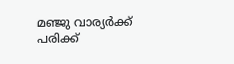മഞ്ജു വാര്യര്‍ക്ക് പരിക്ക്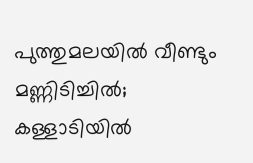പുത്തുമലയില്‍ വീണ്ടും മണ്ണിടിച്ചില്‍; കള്ളാടിയില്‍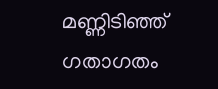മണ്ണിടിഞ്ഞ് ഗതാഗതം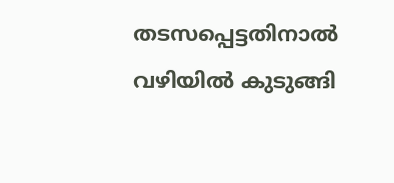തടസപ്പെട്ടതിനാല്‍ വഴിയില്‍ കുടുങ്ങി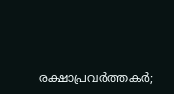രക്ഷാപ്രവര്‍ത്തകര്‍;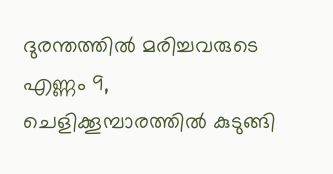ദുരന്തത്തില്‍ മരിച്ചവരുടെ എണ്ണം 9, ചെളിക്കൂമ്പാരത്തില്‍ കുടുങ്ങി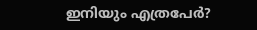ഇനിയും എത്രപേര്‍?